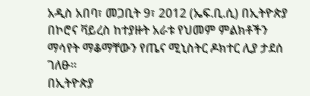አዲስ አበባ፣ መጋቢት 9፣ 2012 (ኤፍ.ቢ.ሲ) በኢትዮጵያ በኮሮና ቫይረስ ከተያዙት አራቱ የህመም ምልክቶችን ማሳየት ማቆማቸውን የጤና ሚኒስትር ዶክተር ሊያ ታደሰ ገለፁ።
በኢትዮጵያ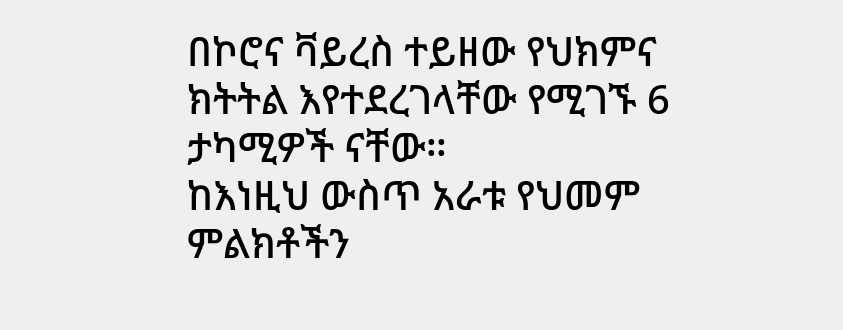በኮሮና ቫይረስ ተይዘው የህክምና ክትትል እየተደረገላቸው የሚገኙ 6 ታካሚዎች ናቸው።
ከእነዚህ ውስጥ አራቱ የህመም ምልክቶችን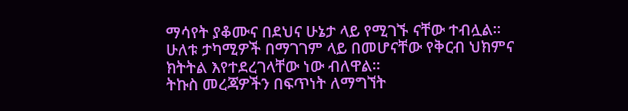ማሳየት ያቆሙና በደህና ሁኔታ ላይ የሚገኙ ናቸው ተብሏል።
ሁለቱ ታካሚዎች በማገገም ላይ በመሆናቸው የቅርብ ህክምና ክትትል እየተደረገላቸው ነው ብለዋል።
ትኩስ መረጃዎችን በፍጥነት ለማግኘት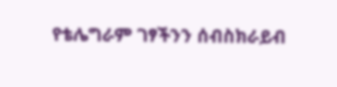የቴሌግራም ገፃችንን ሰብስክራይብ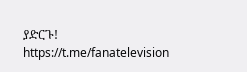ያድርጉ!
https://t.me/fanatelevision